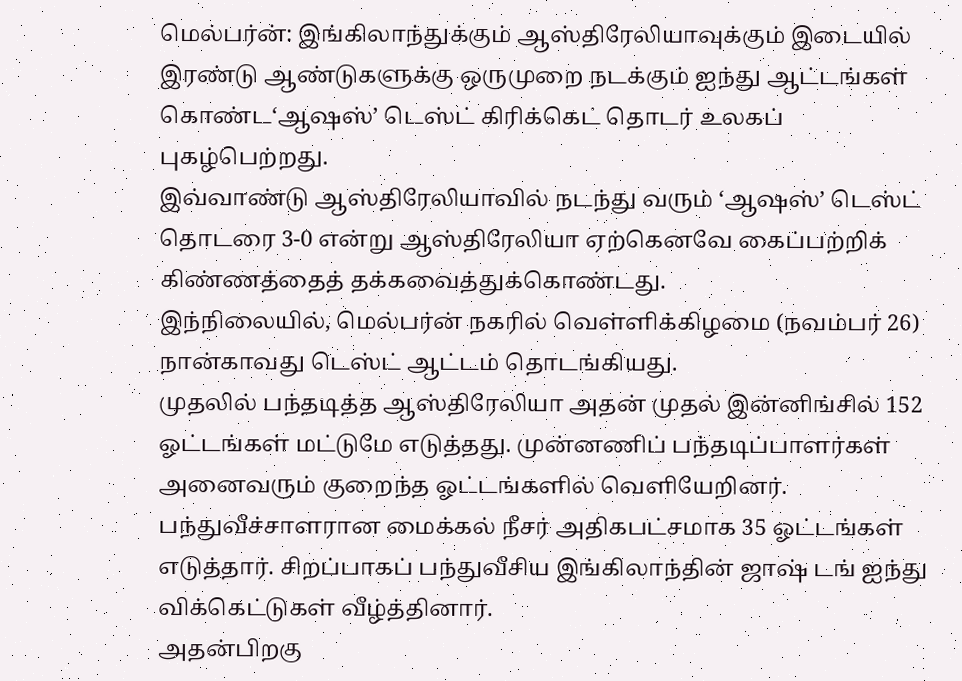மெல்பர்ன்: இங்கிலாந்துக்கும் ஆஸ்திரேலியாவுக்கும் இடையில் இரண்டு ஆண்டுகளுக்கு ஒருமுறை நடக்கும் ஐந்து ஆட்டங்கள் கொண்ட‘ஆஷஸ்’ டெஸ்ட் கிரிக்கெட் தொடர் உலகப் புகழ்பெற்றது.
இவ்வாண்டு ஆஸ்திரேலியாவில் நடந்து வரும் ‘ஆஷஸ்’ டெஸ்ட் தொடரை 3-0 என்று ஆஸ்திரேலியா ஏற்கெனவே கைப்பற்றிக் கிண்ணத்தைத் தக்கவைத்துக்கொண்டது.
இந்நிலையில், மெல்பர்ன் நகரில் வெள்ளிக்கிழமை (நவம்பர் 26) நான்காவது டெஸ்ட் ஆட்டம் தொடங்கியது.
முதலில் பந்தடித்த ஆஸ்திரேலியா அதன் முதல் இன்னிங்சில் 152 ஓட்டங்கள் மட்டுமே எடுத்தது. முன்னணிப் பந்தடிப்பாளர்கள் அனைவரும் குறைந்த ஓட்டங்களில் வெளியேறினர்.
பந்துவீச்சாளரான மைக்கல் நீசர் அதிகபட்சமாக 35 ஓட்டங்கள் எடுத்தார். சிறப்பாகப் பந்துவீசிய இங்கிலாந்தின் ஜாஷ் டங் ஐந்து விக்கெட்டுகள் வீழ்த்தினார்.
அதன்பிறகு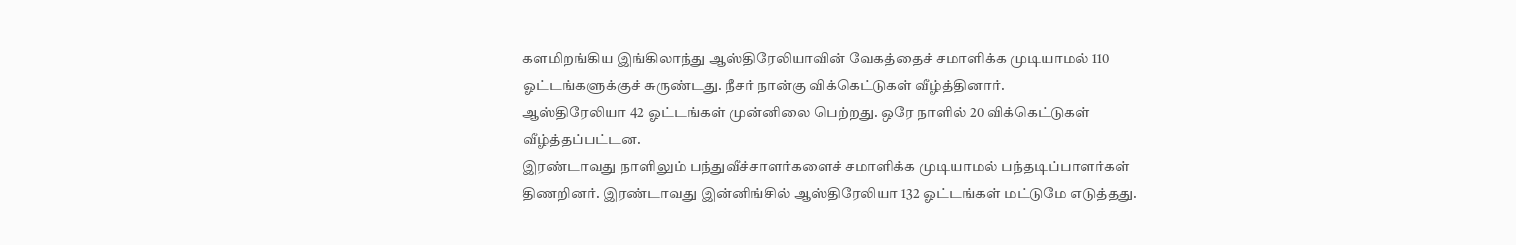களமிறங்கிய இங்கிலாந்து ஆஸ்திரேலியாவின் வேகத்தைச் சமாளிக்க முடியாமல் 110 ஓட்டங்களுக்குச் சுருண்டது. நீசர் நான்கு விக்கெட்டுகள் வீழ்த்தினார்.
ஆஸ்திரேலியா 42 ஓட்டங்கள் முன்னிலை பெற்றது. ஒரே நாளில் 20 விக்கெட்டுகள் வீழ்த்தப்பட்டன.
இரண்டாவது நாளிலும் பந்துவீச்சாளர்களைச் சமாளிக்க முடியாமல் பந்தடிப்பாளர்கள் திணறினர். இரண்டாவது இன்னிங்சில் ஆஸ்திரேலியா 132 ஓட்டங்கள் மட்டுமே எடுத்தது.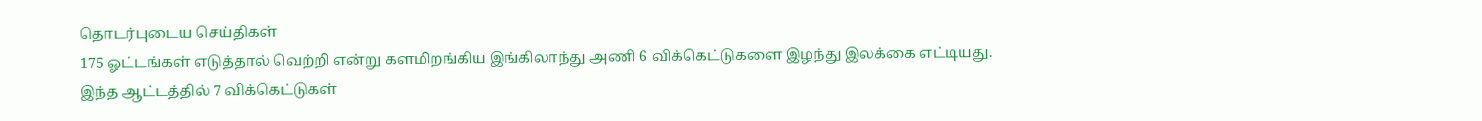தொடர்புடைய செய்திகள்
175 ஓட்டங்கள் எடுத்தால் வெற்றி என்று களமிறங்கிய இங்கிலாந்து அணி 6 விக்கெட்டுகளை இழந்து இலக்கை எட்டியது.
இந்த ஆட்டத்தில் 7 விக்கெட்டுகள்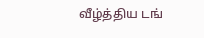வீழ்த்திய டங்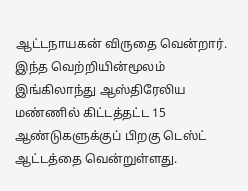ஆட்டநாயகன் விருதை வென்றார்.
இந்த வெற்றியின்மூலம் இங்கிலாந்து ஆஸ்திரேலிய மண்ணில் கிட்டத்தட்ட 15 ஆண்டுகளுக்குப் பிறகு டெஸ்ட் ஆட்டத்தை வென்றுள்ளது.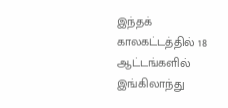இந்தக் காலகட்டத்தில் 18 ஆட்டங்களில் இங்கிலாந்து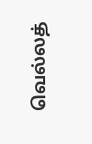வெல்லத்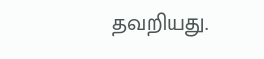தவறியது.